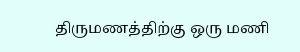திருமணத்திற்கு ஒரு மணி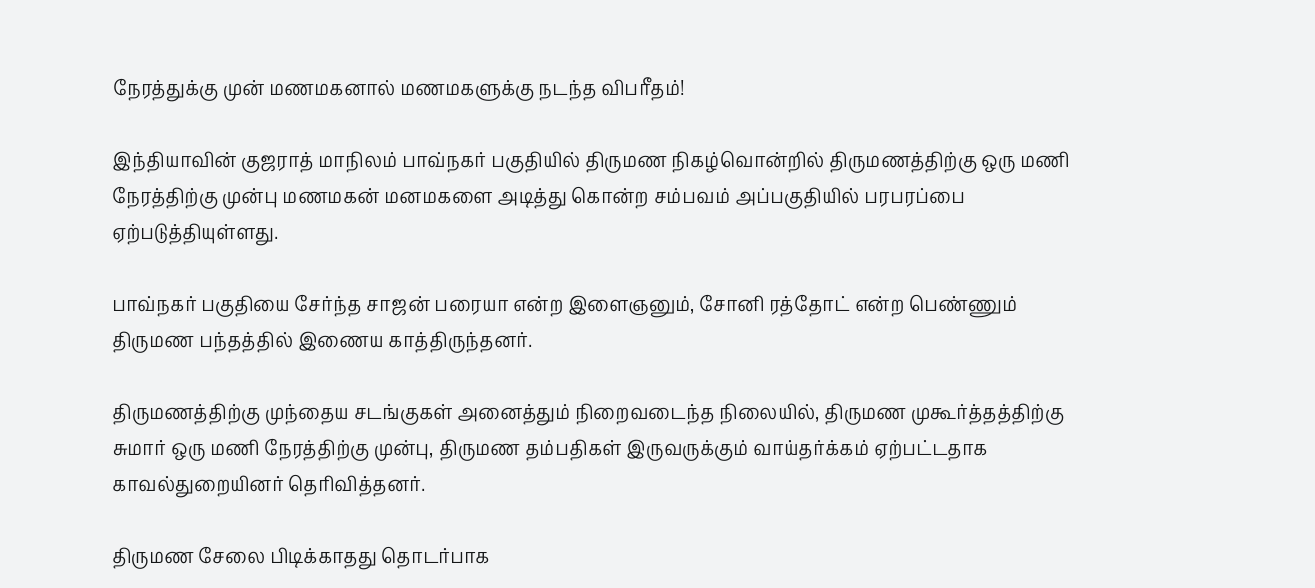நேரத்துக்கு முன் மணமகனால் மணமகளுக்கு நடந்த விபரீதம்!

இந்தியாவின் குஜராத் மாநிலம் பாவ்நகர் பகுதியில் திருமண நிகழ்வொன்றில் திருமணத்திற்கு ஒரு மணி நேரத்திற்கு முன்பு மணமகன் மனமகளை அடித்து கொன்ற சம்பவம் அப்பகுதியில் பரபரப்பை ஏற்படுத்தியுள்ளது.

பாவ்நகர் பகுதியை சேர்ந்த சாஜன் பரையா என்ற இளைஞனும், சோனி ரத்தோட் என்ற பெண்ணும் திருமண பந்தத்தில் இணைய காத்திருந்தனர்.

திருமணத்திற்கு முந்தைய சடங்குகள் அனைத்தும் நிறைவடைந்த நிலையில், திருமண முகூர்த்தத்திற்கு சுமார் ஒரு மணி நேரத்திற்கு முன்பு, திருமண தம்பதிகள் இருவருக்கும் வாய்தர்க்கம் ஏற்பட்டதாக காவல்துறையினர் தெரிவித்தனர்.

திருமண சேலை பிடிக்காதது தொடர்பாக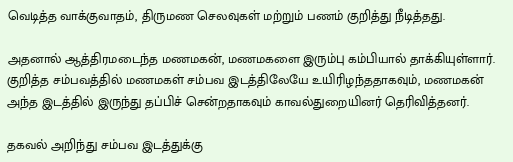வெடித்த வாக்குவாதம், திருமண செலவுகள் மற்றும் பணம் குறித்து நீடித்தது.

அதனால் ஆத்திரமடைந்த மணமகன், மணமகளை இரும்பு கம்பியால் தாக்கியுள்ளார். குறித்த சம்பவத்தில் மணமகள் சம்பவ இடத்திலேயே உயிரிழந்ததாகவும், மணமகன் அந்த இடத்தில் இருந்து தப்பிச் சென்றதாகவும் காவல்துறையினர் தெரிவித்தனர்.

தகவல் அறிந்து சம்பவ இடத்துக்கு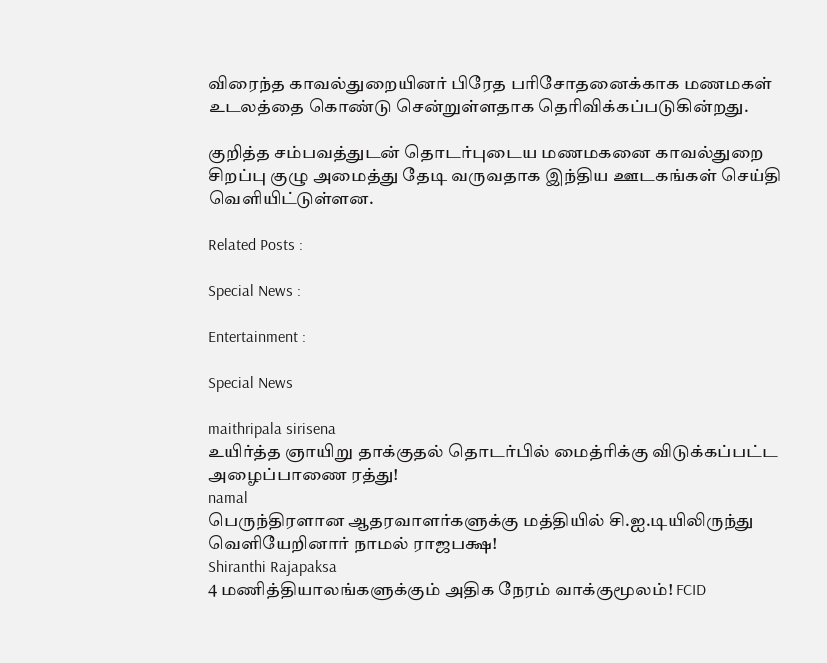விரைந்த காவல்துறையினர் பிரேத பரிசோதனைக்காக மணமகள் உடலத்தை கொண்டு சென்றுள்ளதாக தெரிவிக்கப்படுகின்றது.

குறித்த சம்பவத்துடன் தொடர்புடைய மணமகனை காவல்துறை சிறப்பு குழு அமைத்து தேடி வருவதாக இந்திய ஊடகங்கள் செய்தி வெளியிட்டுள்ளன.

Related Posts :

Special News :

Entertainment :

Special News

maithripala sirisena
உயிர்த்த ஞாயிறு தாக்குதல் தொடர்பில் மைத்ரிக்கு விடுக்கப்பட்ட அழைப்பாணை ரத்து!
namal
பெருந்திரளான ஆதரவாளர்களுக்கு மத்தியில் சி.ஐ.டியிலிருந்து வௌியேறினார் நாமல் ராஜபக்ஷ!
Shiranthi Rajapaksa
4 மணித்தியாலங்களுக்கும் அதிக நேரம் வாக்குமூலம்! FCID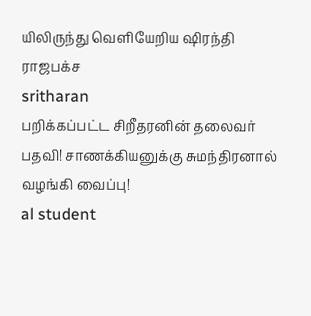யிலிருந்து வெளியேறிய ஷிரந்தி ராஜபக்ச
sritharan
பறிக்கப்பட்ட சிறீதரனின் தலைவர் பதவி! சாணக்கியனுக்கு சுமந்திரனால் வழங்கி வைப்பு!
al student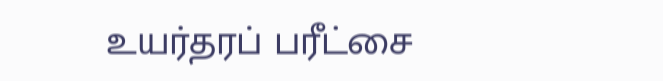உயர்தரப் பரீட்சை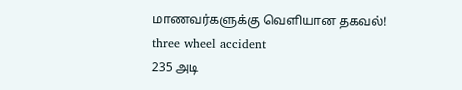மாணவர்களுக்கு வெளியான தகவல்!
three wheel accident
235 அடி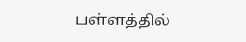பள்ளத்தில்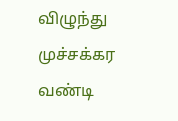விழுந்து முச்சக்கர வண்டி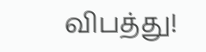விபத்து!